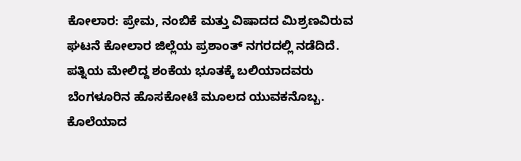ಕೋಲಾರ: ಪ್ರೇಮ, ನಂಬಿಕೆ ಮತ್ತು ವಿಷಾದದ ಮಿಶ್ರಣವಿರುವ ಘಟನೆ ಕೋಲಾರ ಜಿಲ್ಲೆಯ ಪ್ರಶಾಂತ್ ನಗರದಲ್ಲಿ ನಡೆದಿದೆ. ಪತ್ನಿಯ ಮೇಲಿದ್ದ ಶಂಕೆಯ ಭೂತಕ್ಕೆ ಬಲಿಯಾದವರು ಬೆಂಗಳೂರಿನ ಹೊಸಕೋಟೆ ಮೂಲದ ಯುವಕನೊಬ್ಬ.
ಕೊಲೆಯಾದ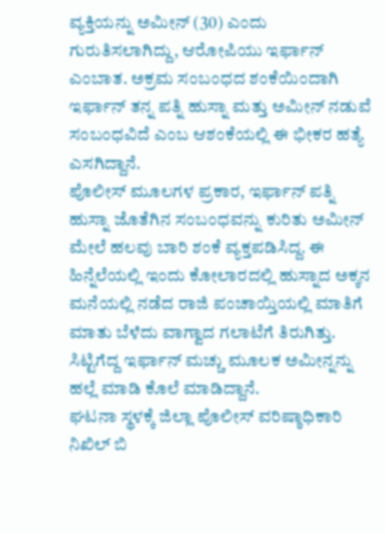ವ್ಯಕ್ತಿಯನ್ನು ಅಮೀನ್ (30) ಎಂದು ಗುರುತಿಸಲಾಗಿದ್ದು, ಆರೋಪಿಯು ಇರ್ಫಾನ್ ಎಂಬಾತ. ಅಕ್ರಮ ಸಂಬಂಧದ ಶಂಕೆಯಿಂದಾಗಿ ಇರ್ಫಾನ್ ತನ್ನ ಪತ್ನಿ ಹುಸ್ನಾ ಮತ್ತು ಅಮೀನ್ ನಡುವೆ ಸಂಬಂಧವಿದೆ ಎಂಬ ಆಶಂಕೆಯಲ್ಲಿ ಈ ಭೀಕರ ಹತ್ಯೆ ಎಸಗಿದ್ದಾನೆ.
ಪೊಲೀಸ್ ಮೂಲಗಳ ಪ್ರಕಾರ, ಇರ್ಫಾನ್ ಪತ್ನಿ ಹುಸ್ನಾ ಜೊತೆಗಿನ ಸಂಬಂಧವನ್ನು ಕುರಿತು ಅಮೀನ್ ಮೇಲೆ ಹಲವು ಬಾರಿ ಶಂಕೆ ವ್ಯಕ್ತಪಡಿಸಿದ್ದ. ಈ ಹಿನ್ನೆಲೆಯಲ್ಲಿ ಇಂದು ಕೋಲಾರದಲ್ಲಿ ಹುಸ್ನಾದ ಅಕ್ಕನ ಮನೆಯಲ್ಲಿ ನಡೆದ ರಾಜಿ ಪಂಚಾಯ್ತಿಯಲ್ಲಿ ಮಾತಿಗೆ ಮಾತು ಬೆಳೆದು ವಾಗ್ವಾದ ಗಲಾಟೆಗೆ ತಿರುಗಿತ್ತು. ಸಿಟ್ಟಿಗೆದ್ದ ಇರ್ಫಾನ್ ಮಚ್ಚು ಮೂಲಕ ಅಮೀನ್ನನ್ನು ಹಲ್ಲೆ ಮಾಡಿ ಕೊಲೆ ಮಾಡಿದ್ದಾನೆ.
ಘಟನಾ ಸ್ಥಳಕ್ಕೆ ಜಿಲ್ಲಾ ಪೊಲೀಸ್ ವರಿಷ್ಠಾಧಿಕಾರಿ ನಿಖಿಲ್ ಬಿ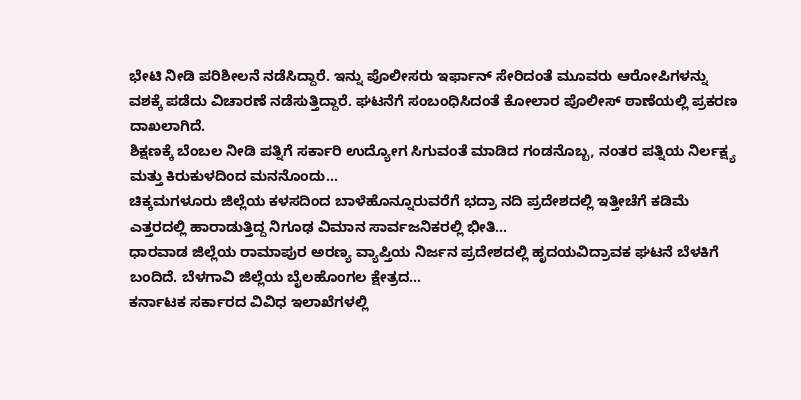ಭೇಟಿ ನೀಡಿ ಪರಿಶೀಲನೆ ನಡೆಸಿದ್ದಾರೆ. ಇನ್ನು ಪೊಲೀಸರು ಇರ್ಫಾನ್ ಸೇರಿದಂತೆ ಮೂವರು ಆರೋಪಿಗಳನ್ನು ವಶಕ್ಕೆ ಪಡೆದು ವಿಚಾರಣೆ ನಡೆಸುತ್ತಿದ್ದಾರೆ. ಘಟನೆಗೆ ಸಂಬಂಧಿಸಿದಂತೆ ಕೋಲಾರ ಪೊಲೀಸ್ ಠಾಣೆಯಲ್ಲಿ ಪ್ರಕರಣ ದಾಖಲಾಗಿದೆ.
ಶಿಕ್ಷಣಕ್ಕೆ ಬೆಂಬಲ ನೀಡಿ ಪತ್ನಿಗೆ ಸರ್ಕಾರಿ ಉದ್ಯೋಗ ಸಿಗುವಂತೆ ಮಾಡಿದ ಗಂಡನೊಬ್ಬ, ನಂತರ ಪತ್ನಿಯ ನಿರ್ಲಕ್ಷ್ಯ ಮತ್ತು ಕಿರುಕುಳದಿಂದ ಮನನೊಂದು…
ಚಿಕ್ಕಮಗಳೂರು ಜಿಲ್ಲೆಯ ಕಳಸದಿಂದ ಬಾಳೆಹೊನ್ನೂರುವರೆಗೆ ಭದ್ರಾ ನದಿ ಪ್ರದೇಶದಲ್ಲಿ ಇತ್ತೀಚೆಗೆ ಕಡಿಮೆ ಎತ್ತರದಲ್ಲಿ ಹಾರಾಡುತ್ತಿದ್ದ ನಿಗೂಢ ವಿಮಾನ ಸಾರ್ವಜನಿಕರಲ್ಲಿ ಭೀತಿ…
ಧಾರವಾಡ ಜಿಲ್ಲೆಯ ರಾಮಾಪುರ ಅರಣ್ಯ ವ್ಯಾಪ್ತಿಯ ನಿರ್ಜನ ಪ್ರದೇಶದಲ್ಲಿ ಹೃದಯವಿದ್ರಾವಕ ಘಟನೆ ಬೆಳಕಿಗೆ ಬಂದಿದೆ. ಬೆಳಗಾವಿ ಜಿಲ್ಲೆಯ ಬೈಲಹೊಂಗಲ ಕ್ಷೇತ್ರದ…
ಕರ್ನಾಟಕ ಸರ್ಕಾರದ ವಿವಿಧ ಇಲಾಖೆಗಳಲ್ಲಿ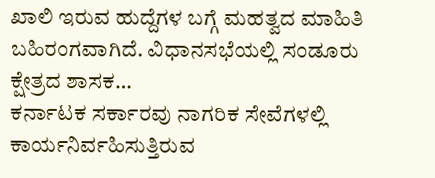ಖಾಲಿ ಇರುವ ಹುದ್ದೆಗಳ ಬಗ್ಗೆ ಮಹತ್ವದ ಮಾಹಿತಿ ಬಹಿರಂಗವಾಗಿದೆ. ವಿಧಾನಸಭೆಯಲ್ಲಿ ಸಂಡೂರು ಕ್ಷೇತ್ರದ ಶಾಸಕ…
ಕರ್ನಾಟಕ ಸರ್ಕಾರವು ನಾಗರಿಕ ಸೇವೆಗಳಲ್ಲಿ ಕಾರ್ಯನಿರ್ವಹಿಸುತ್ತಿರುವ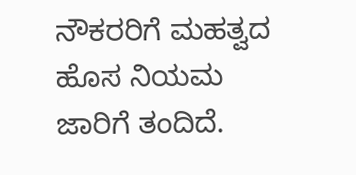ನೌಕರರಿಗೆ ಮಹತ್ವದ ಹೊಸ ನಿಯಮ ಜಾರಿಗೆ ತಂದಿದೆ.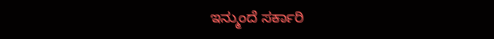ಇನ್ಮುಂದೆ ಸರ್ಕಾರಿ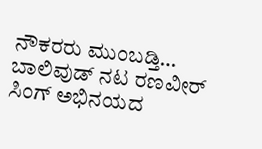ನೌಕರರು ಮುಂಬಡ್ತಿ…
ಬಾಲಿವುಡ್ ನಟ ರಣವೀರ್ ಸಿಂಗ್ ಅಭಿನಯದ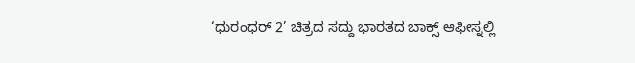‘ಧುರಂಧರ್ 2’ ಚಿತ್ರದ ಸದ್ದು ಭಾರತದ ಬಾಕ್ಸ್ ಆಫೀಸ್ನಲ್ಲಿ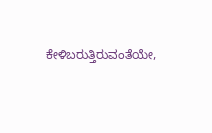ಕೇಳಿಬರುತ್ತಿರುವಂತೆಯೇ,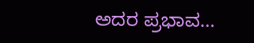ಅದರ ಪ್ರಭಾವ…